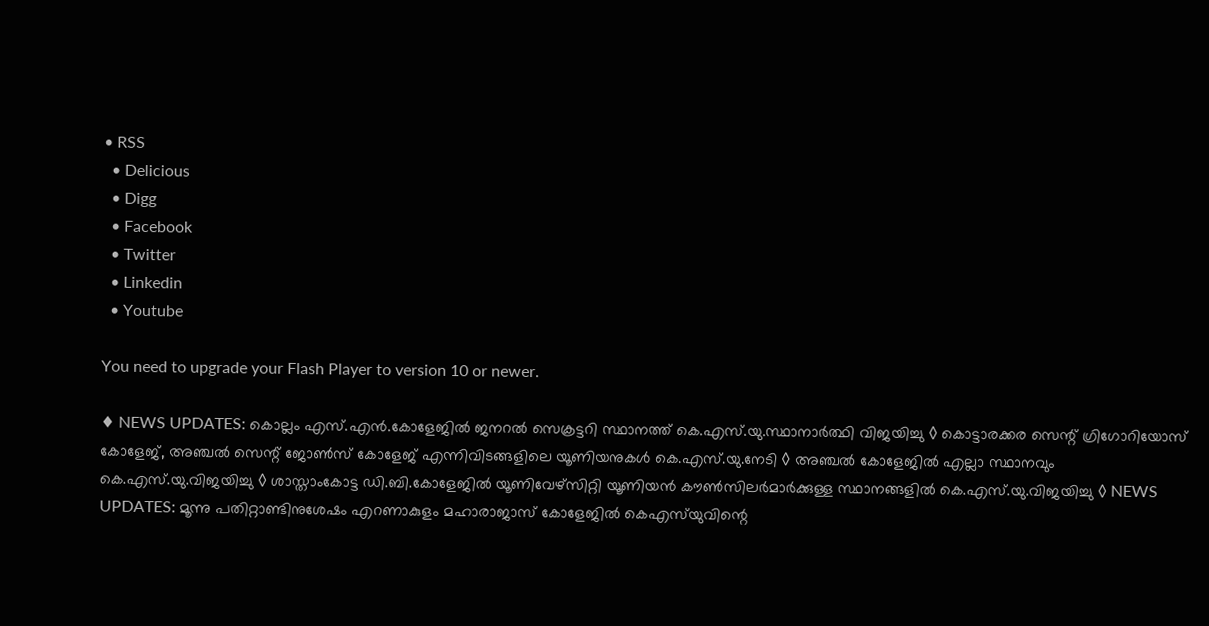• RSS
  • Delicious
  • Digg
  • Facebook
  • Twitter
  • Linkedin
  • Youtube

You need to upgrade your Flash Player to version 10 or newer.

♦ NEWS UPDATES: കൊല്ലം എസ്.എന്‍.കോളേജില്‍ ജനറല്‍ സെക്രട്ടറി സ്ഥാനത്ത് കെ.എസ്.യു.സ്ഥാനാര്‍ത്ഥി വിജയിച്ചു ◊ കൊട്ടാരക്കര സെന്റ് ഗ്രിഗോറിയോസ് കോളേജ്, അഞ്ചല്‍ സെന്റ് ജോണ്‍സ് കോളേജ് എന്നിവിടങ്ങളിലെ യൂണിയനുകള്‍ കെ.എസ്.യു.നേടി ◊ അഞ്ചല്‍ കോളേജില്‍ എല്ലാ സ്ഥാനവും കെ.എസ്.യു.വിജയിച്ചു ◊ ശാസ്താംകോട്ട ഡി.ബി.കോളേജില്‍ യൂണിവേഴ്‌സിറ്റി യൂണിയന്‍ കൗണ്‍സിലര്‍മാര്‍ക്കുള്ള സ്ഥാനങ്ങളില്‍ കെ.എസ്.യു.വിജയിച്ചു ◊ NEWS UPDATES: മൂന്നു പതിറ്റാണ്ടിനുശേഷം എറണാകുളം മഹാരാജാസ് കോളേജില്‍ കെഎസ്‌യുവിന്റെ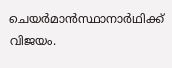ചെയര്‍മാന്‍സ്ഥാനാര്‍ഥിക്ക് വിജയം.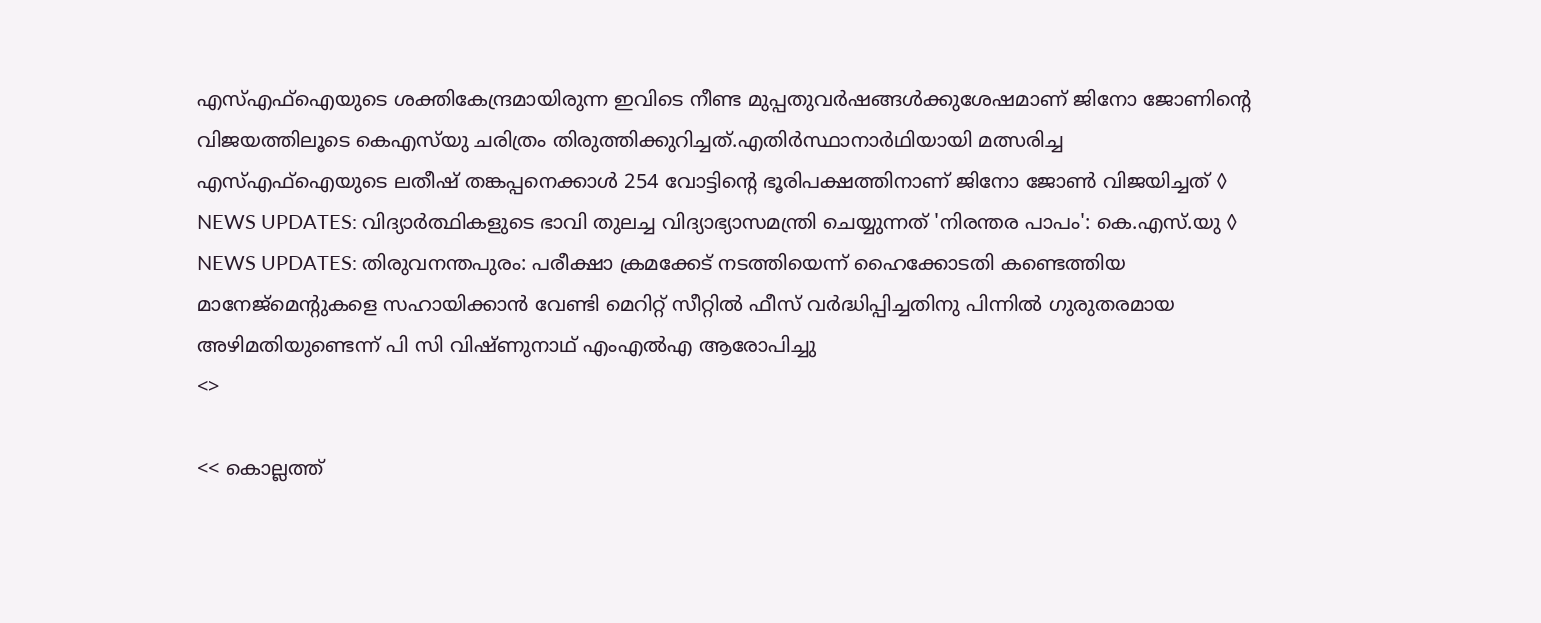എസ്എഫ്‌ഐയുടെ ശക്തികേന്ദ്രമായിരുന്ന ഇവിടെ നീണ്ട മുപ്പതുവര്‍ഷങ്ങള്‍ക്കുശേഷമാണ് ജിനോ ജോണിന്റെ വിജയത്തിലൂടെ കെഎസ്‌യു ചരിത്രം തിരുത്തിക്കുറിച്ചത്.എതിര്‍സ്ഥാനാര്‍ഥിയായി മത്സരിച്ച എസ്എഫ്‌ഐയുടെ ലതീഷ് തങ്കപ്പനെക്കാള്‍ 254 വോട്ടിന്റെ ഭൂരിപക്ഷത്തിനാണ് ജിനോ ജോണ്‍ വിജയിച്ചത് ◊ NEWS UPDATES: വിദ്യാര്‍ത്ഥികളുടെ ഭാവി തുലച്ച വിദ്യാഭ്യാസമന്ത്രി ചെയ്യുന്നത് 'നിരന്തര പാപം': കെ.എസ്.യു ◊ NEWS UPDATES: തിരുവനന്തപുരം: പരീക്ഷാ ക്രമക്കേട് നടത്തിയെന്ന് ഹൈക്കോടതി കണ്ടെത്തിയ മാനേജ്‌മെന്റുകളെ സഹായിക്കാന്‍ വേണ്ടി മെറിറ്റ് സീറ്റില്‍ ഫീസ് വര്‍ദ്ധിപ്പിച്ചതിനു പിന്നില്‍ ഗുരുതരമായ അഴിമതിയുണ്ടെന്ന് പി സി വിഷ്ണുനാഥ് എംഎല്‍എ ആരോപിച്ചു
<>

<< കൊല്ലത്ത്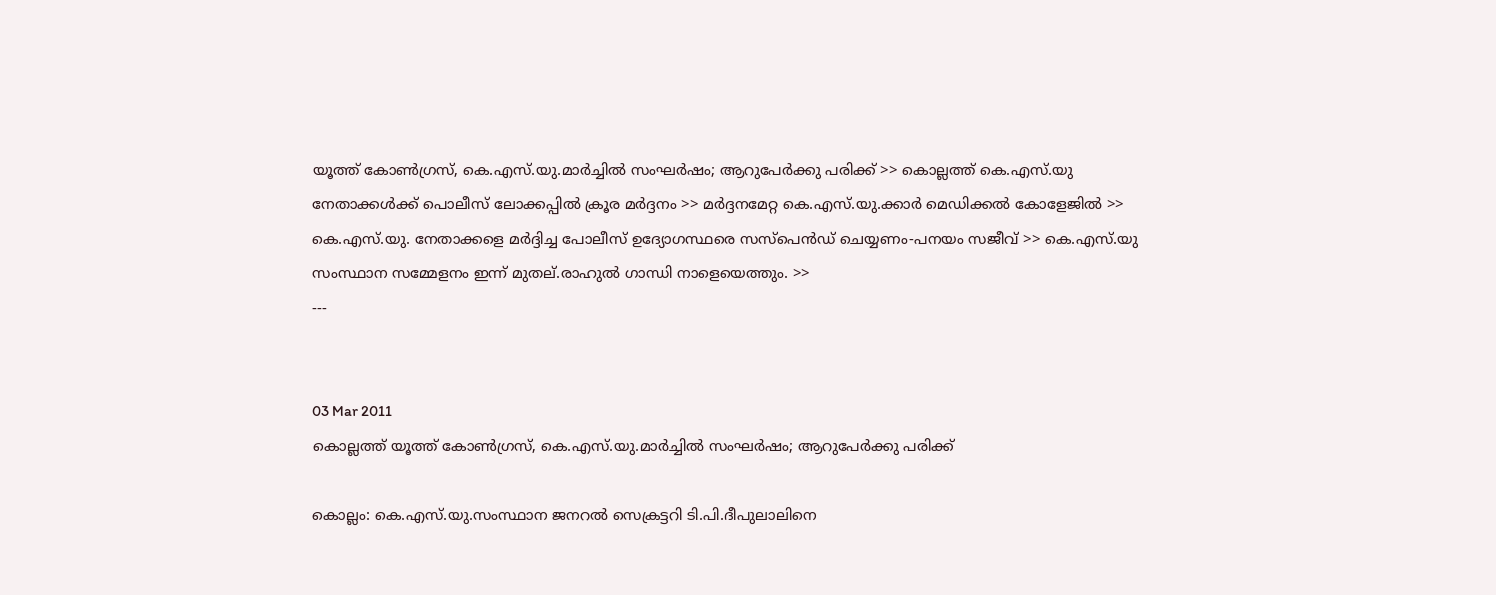യൂത്ത് കോണ്‍ഗ്രസ്, കെ.എസ്.യു.മാര്‍ച്ചില്‍ സംഘര്‍ഷം; ആറുപേര്‍ക്കു പരിക്ക് >> കൊല്ലത്ത് കെ.എസ്.യു നേതാക്കള്‍ക്ക് പൊലീസ് ലോക്കപ്പില്‍ ക്രൂര മര്‍ദ്ദനം >> മര്‍ദ്ദനമേറ്റ കെ.എസ്.യു.ക്കാര്‍ മെഡിക്കല്‍ കോളേജില്‍ >> കെ.എസ്.യു. നേതാക്കളെ മര്‍ദ്ദിച്ച പോലീസ് ഉദ്യോഗസ്ഥരെ സസ്‌പെന്‍ഡ് ചെയ്യണം-പനയം സജീവ് >> കെ.എസ്.യു സംസ്ഥാന സമ്മേളനം ഇന്ന് മുതല്.രാഹുല്‍ ഗാന്ധി നാളെയെത്തും. >>
---


03 Mar 2011
കൊല്ലത്ത് യൂത്ത് കോണ്‍ഗ്രസ്, കെ.എസ്.യു.മാര്‍ച്ചില്‍ സംഘര്‍ഷം; ആറുപേര്‍ക്കു പരിക്ക്

കൊല്ലം: കെ.എസ്.യു.സംസ്ഥാന ജനറല്‍ സെക്രട്ടറി ടി.പി.ദീപുലാലിനെ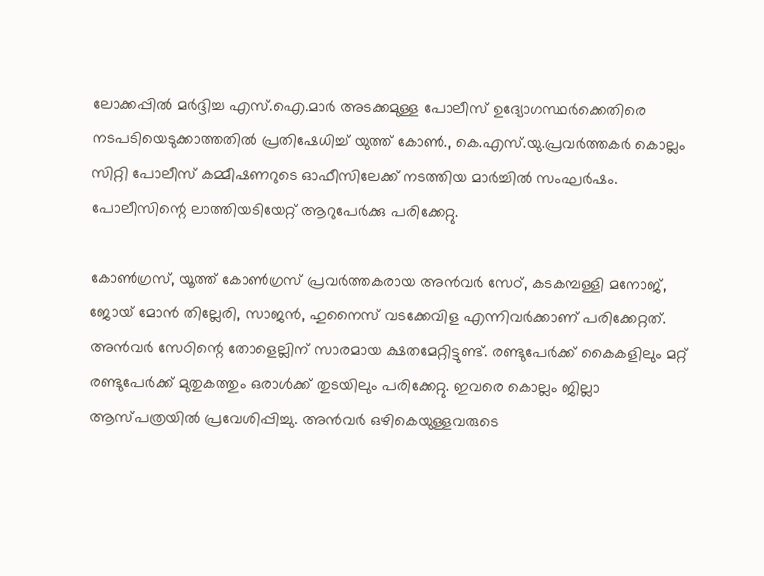ലോക്കപ്പില്‍ മര്‍ദ്ദിച്ച എസ്.ഐ.മാര്‍ അടക്കമുള്ള പോലീസ് ഉദ്യോഗസ്ഥര്‍ക്കെതിരെ നടപടിയെടുക്കാത്തതില്‍ പ്രതിഷേധിച്ച് യുത്ത് കോണ്‍., കെ.എസ്.യു.പ്രവര്‍ത്തകര്‍ കൊല്ലം സിറ്റി പോലീസ് കമ്മീഷണറുടെ ഓഫീസിലേക്ക് നടത്തിയ മാര്‍ച്ചില്‍ സംഘര്‍ഷം. പോലീസിന്റെ ലാത്തിയടിയേറ്റ് ആറുപേര്‍ക്കു പരിക്കേറ്റു.

കോണ്‍ഗ്രസ്, യൂത്ത് കോണ്‍ഗ്രസ് പ്രവര്‍ത്തകരായ അന്‍വര്‍ സേഠ്, കടകമ്പള്ളി മനോജ്, ജോയ് മോന്‍ തില്ലേരി, സാജന്‍, ഹുനൈസ് വടക്കേവിള എന്നിവര്‍ക്കാണ് പരിക്കേറ്റത്. അന്‍വര്‍ സേഠിന്റെ തോളെല്ലിന് സാരമായ ക്ഷതമേറ്റിട്ടുണ്ട്. രണ്ടുപേര്‍ക്ക് കൈകളിലും മറ്റ് രണ്ടുപേര്‍ക്ക് മുതുകത്തും ഒരാള്‍ക്ക് തുടയിലും പരിക്കേറ്റു. ഇവരെ കൊല്ലം ജില്ലാ ആസ്പത്രയില്‍ പ്രവേശിപ്പിച്ചു. അന്‍വര്‍ ഒഴികെയുള്ളവരുടെ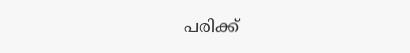പരിക്ക്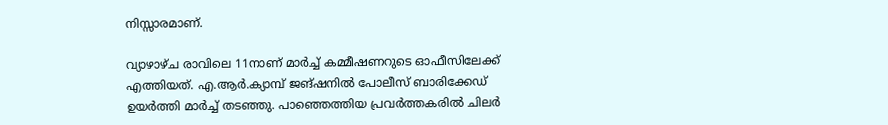നിസ്സാരമാണ്.

വ്യാഴാഴ്ച രാവിലെ 11നാണ് മാര്‍ച്ച് കമ്മീഷണറുടെ ഓഫീസിലേക്ക് എത്തിയത്. എ.ആര്‍.ക്യാമ്പ് ജങ്ഷനില്‍ പോലീസ് ബാരിക്കേഡ് ഉയര്‍ത്തി മാര്‍ച്ച് തടഞ്ഞു. പാഞ്ഞെത്തിയ പ്രവര്‍ത്തകരില്‍ ചിലര്‍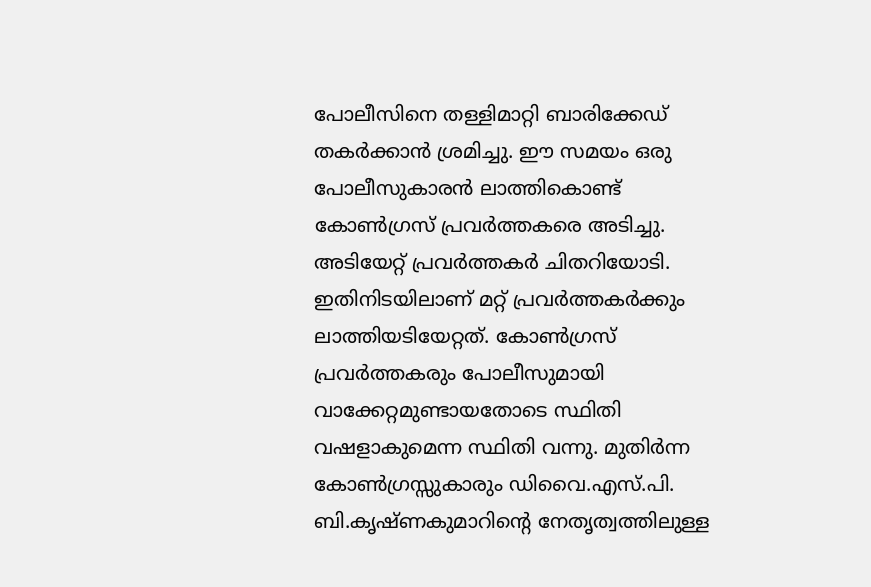പോലീസിനെ തള്ളിമാറ്റി ബാരിക്കേഡ് തകര്‍ക്കാന്‍ ശ്രമിച്ചു. ഈ സമയം ഒരു പോലീസുകാരന്‍ ലാത്തികൊണ്ട് കോണ്‍ഗ്രസ് പ്രവര്‍ത്തകരെ അടിച്ചു. അടിയേറ്റ് പ്രവര്‍ത്തകര്‍ ചിതറിയോടി. ഇതിനിടയിലാണ് മറ്റ് പ്രവര്‍ത്തകര്‍ക്കും ലാത്തിയടിയേറ്റത്. കോണ്‍ഗ്രസ് പ്രവര്‍ത്തകരും പോലീസുമായി വാക്കേറ്റമുണ്ടായതോടെ സ്ഥിതി വഷളാകുമെന്ന സ്ഥിതി വന്നു. മുതിര്‍ന്ന കോണ്‍ഗ്രസ്സുകാരും ഡിവൈ.എസ്.പി. ബി.കൃഷ്ണകുമാറിന്റെ നേതൃത്വത്തിലുള്ള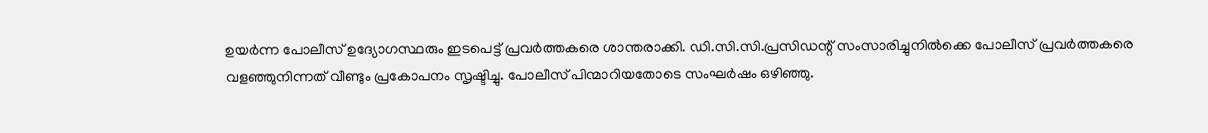ഉയര്‍ന്ന പോലീസ് ഉദ്യോഗസ്ഥരും ഇടപെട്ട് പ്രവര്‍ത്തകരെ ശാന്തരാക്കി. ഡി.സി.സി.പ്രസിഡന്റ് സംസാരിച്ചുനില്‍ക്കെ പോലീസ് പ്രവര്‍ത്തകരെ വളഞ്ഞുനിന്നത് വീണ്ടും പ്രകോപനം സൃഷ്ടിച്ചു. പോലീസ് പിന്മാറിയതോടെ സംഘര്‍ഷം ഒഴിഞ്ഞു.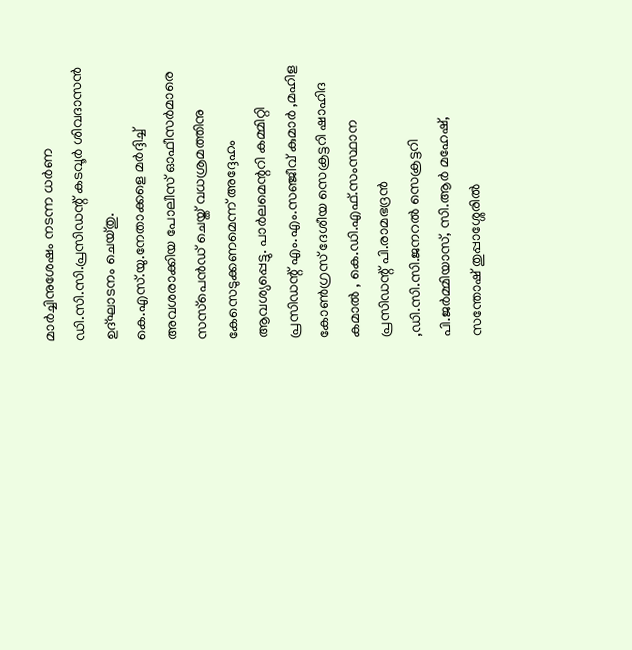മാര്‍ച്ചിനുശേഷം നടന്ന ധര്‍ണ ഡി.സി.സി.പ്രസിഡന്റ് കടവൂര്‍ ശിവദാസന്‍ ഉദ്ഘാടനം ചെയ്തു. കെ.എസ്.യു.നേതാക്കളെ മര്‍ദ്ദിച്ച് അവശരാക്കിയ പോലീസ് ഓഫീസര്‍മാരെ സസ്‌പെന്‍ഡ് ചെയ്ത് വധശ്രമത്തിനു കേസെടുക്കണമെന്ന് അദ്ദേഹം ആവശ്യപ്പെട്ടു. പാര്‍ലമെന്ററി കമ്മിറ്റി പ്രസിഡന്റ് എം.എം.സഞ്ജീവ് കുമാര്‍ ,മഹിള കോണ്‍ഗ്രസ് ദേശീയ സെക്രട്ടറി ഷാഹിദ കമാല്‍ , കെ.ഡി.എഫ്.സംസ്ഥാന പ്രസിഡന്റ് പി.രാമഭദ്രന്‍ ,ഡി.സി.സി.ജനറല്‍ സെക്രട്ടറി പി.ജര്‍മ്മിയാസ്, സി.ആര്‍ മഹേഷ്, സന്തോഷ് തുപ്പാശ്ശേരില്‍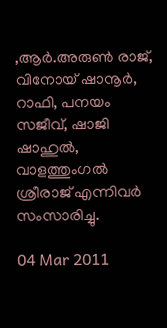,ആര്‍.അരുണ്‍ രാജ്, വിനോയ് ഷാനൂര്‍, റാഫി, പനയം സജീവ്, ഷാജി ഷാഹുല്‍, വാളത്തുംഗല്‍ ശ്രീരാജ് എന്നിവര്‍ സംസാരിച്ചു.

04 Mar 2011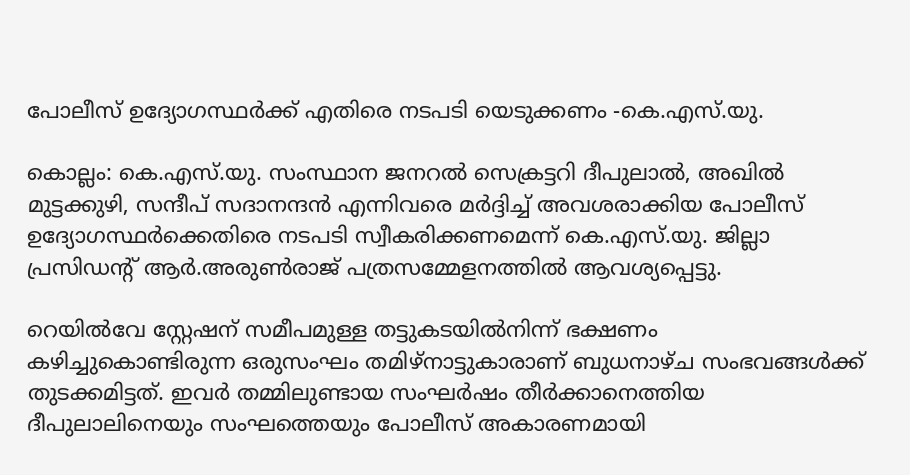പോലീസ് ഉദ്യോഗസ്ഥര്‍ക്ക് എതിരെ നടപടി യെടുക്കണം -കെ.എസ്.യു.

കൊല്ലം: കെ.എസ്.യു. സംസ്ഥാന ജനറല്‍ സെക്രട്ടറി ദീപുലാല്‍, അഖില്‍ മുട്ടക്കുഴി, സന്ദീപ് സദാനന്ദന്‍ എന്നിവരെ മര്‍ദ്ദിച്ച് അവശരാക്കിയ പോലീസ് ഉദ്യോഗസ്ഥര്‍ക്കെതിരെ നടപടി സ്വീകരിക്കണമെന്ന് കെ.എസ്.യു. ജില്ലാ പ്രസിഡന്റ് ആര്‍.അരുണ്‍രാജ് പത്രസമ്മേളനത്തില്‍ ആവശ്യപ്പെട്ടു.

റെയില്‍വേ സ്റ്റേഷന് സമീപമുള്ള തട്ടുകടയില്‍നിന്ന് ഭക്ഷണം കഴിച്ചുകൊണ്ടിരുന്ന ഒരുസംഘം തമിഴ്‌നാട്ടുകാരാണ് ബുധനാഴ്ച സംഭവങ്ങള്‍ക്ക് തുടക്കമിട്ടത്. ഇവര്‍ തമ്മിലുണ്ടായ സംഘര്‍ഷം തീര്‍ക്കാനെത്തിയ ദീപുലാലിനെയും സംഘത്തെയും പോലീസ് അകാരണമായി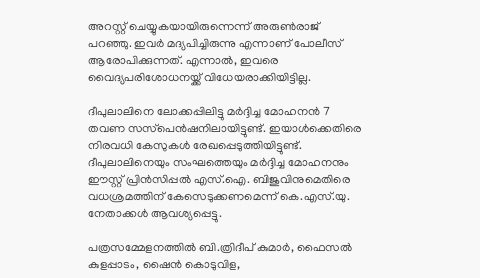അറസ്റ്റ് ചെയ്യുകയായിരുന്നെന്ന് അരുണ്‍രാജ് പറഞ്ഞു. ഇവര്‍ മദ്യപിച്ചിരുന്നു എന്നാണ് പോലീസ് ആരോപിക്കുന്നത്. എന്നാല്‍, ഇവരെ വൈദ്യപരിശോധനയ്ക്ക് വിധേയരാക്കിയിട്ടില്ല.

ദീപുലാലിനെ ലോക്കപ്പിലിട്ടു മര്‍ദ്ദിച്ച മോഹനന്‍ 7 തവണ സസ്‌പെന്‍ഷനിലായിട്ടുണ്ട്. ഇയാള്‍ക്കെതിരെ നിരവധി കേസുകള്‍ രേഖപ്പെടുത്തിയിട്ടുണ്ട്. ദീപുലാലിനെയും സംഘത്തെയും മര്‍ദ്ദിച്ച മോഹനനും ഈസ്റ്റ് പ്രിന്‍സിപ്പല്‍ എസ്.ഐ. ബിജുവിനുമെതിരെ വധശ്രമത്തിന് കേസെടുക്കണമെന്ന് കെ.എസ്.യു. നേതാക്കള്‍ ആവശ്യപ്പെട്ടു.

പത്രസമ്മേളനത്തില്‍ ബി.ത്രിദീപ് കുമാര്‍, ഫൈസല്‍ കുളപ്പാടം, ഷൈന്‍ കൊടുവിള,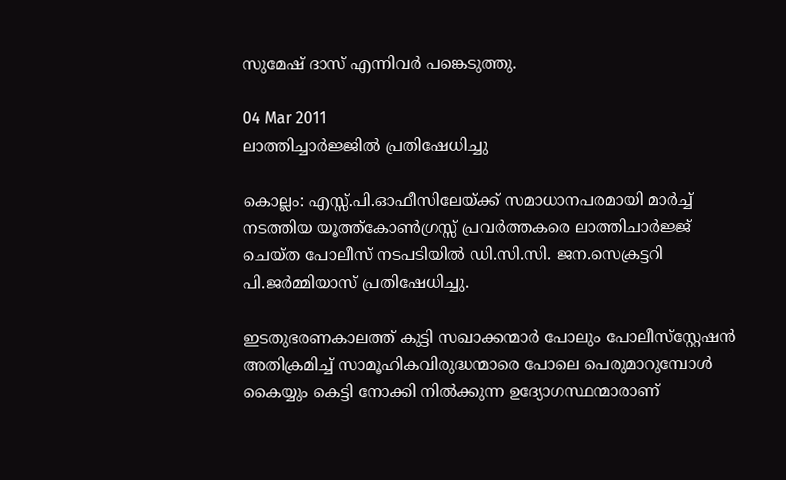സുമേഷ് ദാസ് എന്നിവര്‍ പങ്കെടുത്തു.

04 Mar 2011
ലാത്തിച്ചാര്‍ജ്ജില്‍ പ്രതിഷേധിച്ചു

കൊല്ലം: എസ്സ്.പി.ഓഫീസിലേയ്ക്ക് സമാധാനപരമായി മാര്‍ച്ച് നടത്തിയ യൂത്ത്‌കോണ്‍ഗ്രസ്സ് പ്രവര്‍ത്തകരെ ലാത്തിചാര്‍ജ്ജ് ചെയ്ത പോലീസ് നടപടിയില്‍ ഡി.സി.സി. ജന.സെക്രട്ടറി പി.ജര്‍മ്മിയാസ് പ്രതിഷേധിച്ചു.

ഇടതുഭരണകാലത്ത് കുട്ടി സഖാക്കന്മാര്‍ പോലും പോലീസ്‌സ്റ്റേഷന്‍ അതിക്രമിച്ച് സാമൂഹികവിരുദ്ധന്മാരെ പോലെ പെരുമാറുമ്പോള്‍ കൈയ്യും കെട്ടി നോക്കി നില്‍ക്കുന്ന ഉദ്യോഗസ്ഥന്മാരാണ്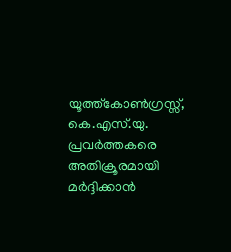യൂത്ത്‌കോണ്‍ഗ്രസ്സ്, കെ.എസ്.യു. പ്രവര്‍ത്തകരെ അതിക്രൂരമായി മര്‍ദ്ദിക്കാന്‍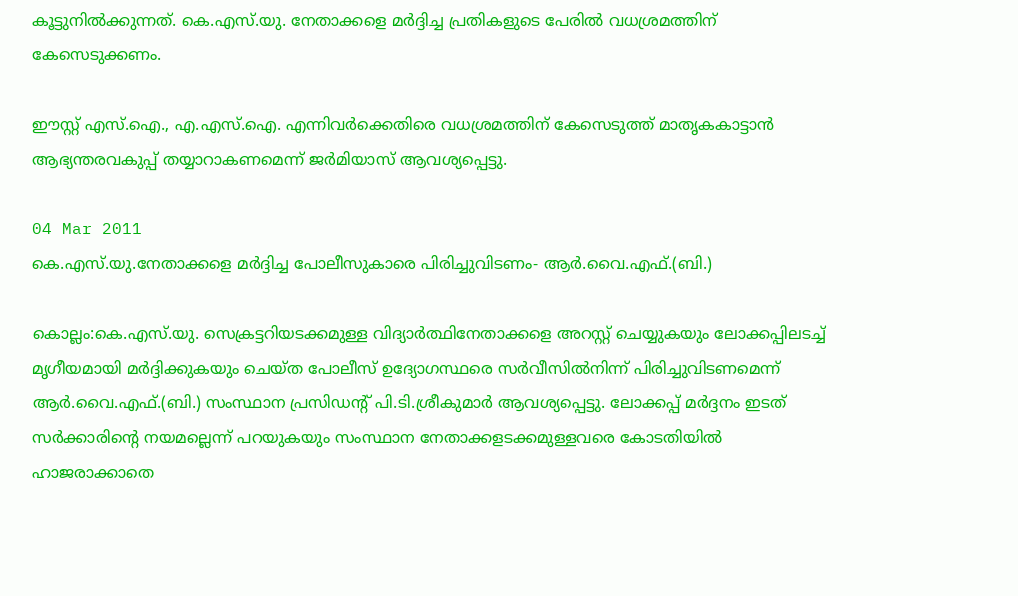കൂട്ടുനില്‍ക്കുന്നത്. കെ.എസ്.യു. നേതാക്കളെ മര്‍ദ്ദിച്ച പ്രതികളുടെ പേരില്‍ വധശ്രമത്തിന് കേസെടുക്കണം.

ഈസ്റ്റ് എസ്.ഐ., എ.എസ്.ഐ. എന്നിവര്‍ക്കെതിരെ വധശ്രമത്തിന് കേസെടുത്ത് മാതൃകകാട്ടാന്‍ ആഭ്യന്തരവകുപ്പ് തയ്യാറാകണമെന്ന് ജര്‍മിയാസ് ആവശ്യപ്പെട്ടു.

04 Mar 2011
കെ.എസ്.യു.നേതാക്കളെ മര്‍ദ്ദിച്ച പോലീസുകാരെ പിരിച്ചുവിടണം- ആര്‍.വൈ.എഫ്.(ബി.)

കൊല്ലം:കെ.എസ്.യു. സെക്രട്ടറിയടക്കമുള്ള വിദ്യാര്‍ത്ഥിനേതാക്കളെ അറസ്റ്റ് ചെയ്യുകയും ലോക്കപ്പിലടച്ച് മൃഗീയമായി മര്‍ദ്ദിക്കുകയും ചെയ്ത പോലീസ് ഉദ്യോഗസ്ഥരെ സര്‍വീസില്‍നിന്ന് പിരിച്ചുവിടണമെന്ന് ആര്‍.വൈ.എഫ്.(ബി.) സംസ്ഥാന പ്രസിഡന്റ് പി.ടി.ശ്രീകുമാര്‍ ആവശ്യപ്പെട്ടു. ലോക്കപ്പ് മര്‍ദ്ദനം ഇടത് സര്‍ക്കാരിന്റെ നയമല്ലെന്ന് പറയുകയും സംസ്ഥാന നേതാക്കളടക്കമുള്ളവരെ കോടതിയില്‍ ഹാജരാക്കാതെ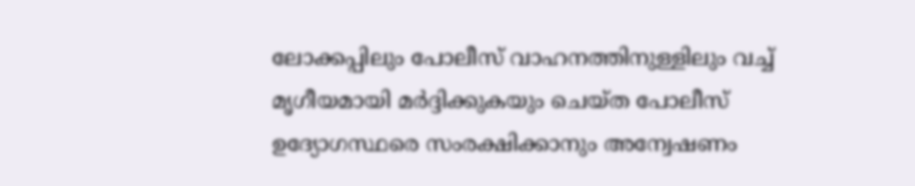ലോക്കപ്പിലും പോലീസ് വാഹനത്തിനുള്ളിലും വച്ച് മൃഗീയമായി മര്‍ദ്ദിക്കുകയും ചെയ്ത പോലീസ് ഉദ്യോഗസ്ഥരെ സംരക്ഷിക്കാനും അന്വേഷണം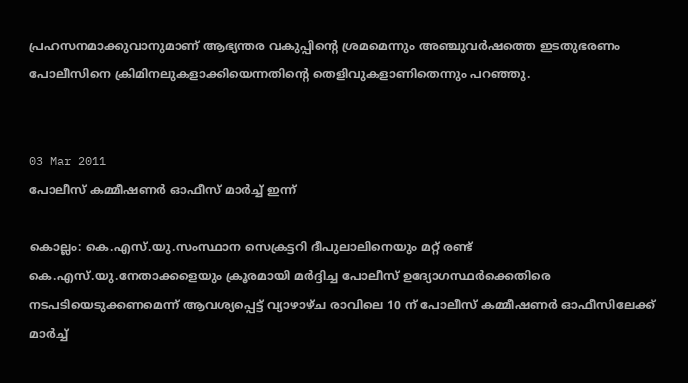പ്രഹസനമാക്കുവാനുമാണ് ആഭ്യന്തര വകുപ്പിന്റെ ശ്രമമെന്നും അഞ്ചുവര്‍ഷത്തെ ഇടതുഭരണം പോലീസിനെ ക്രിമിനലുകളാക്കിയെന്നതിന്റെ തെളിവുകളാണിതെന്നും പറഞ്ഞു.


03 Mar 2011
പോലീസ് കമ്മീഷണര്‍ ഓഫീസ് മാര്‍ച്ച് ഇന്ന്

കൊല്ലം: കെ.എസ്.യു.സംസ്ഥാന സെക്രട്ടറി ദീപുലാലിനെയും മറ്റ് രണ്ട് കെ.എസ്.യു.നേതാക്കളെയും ക്രൂരമായി മര്‍ദ്ദിച്ച പോലീസ് ഉദ്യോഗസ്ഥര്‍ക്കെതിരെ നടപടിയെടുക്കണമെന്ന് ആവശ്യപ്പെട്ട് വ്യാഴാഴ്ച രാവിലെ 10 ന് പോലീസ് കമ്മീഷണര്‍ ഓഫീസിലേക്ക് മാര്‍ച്ച്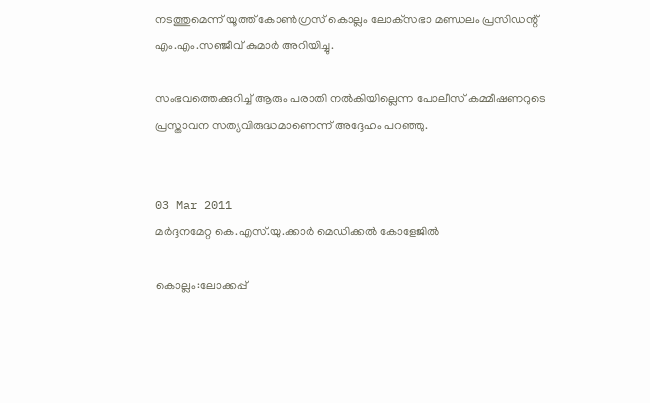നടത്തുമെന്ന് യൂത്ത് കോണ്‍ഗ്രസ് കൊല്ലം ലോക്‌സഭാ മണ്ഡലം പ്രസിഡന്റ് എം.എം.സഞ്ജീവ് കുമാര്‍ അറിയിച്ചു.

സംഭവത്തെക്കുറിച്ച് ആരും പരാതി നല്‍കിയില്ലെന്ന പോലീസ് കമ്മീഷണറുടെ പ്രസ്താവന സത്യവിരുദ്ധമാണെന്ന് അദ്ദേഹം പറഞ്ഞു.


03 Mar 2011
മര്‍ദ്ദനമേറ്റ കെ.എസ്.യു.ക്കാര്‍ മെഡിക്കല്‍ കോളേജില്‍

കൊല്ലം:ലോക്കപ്പ്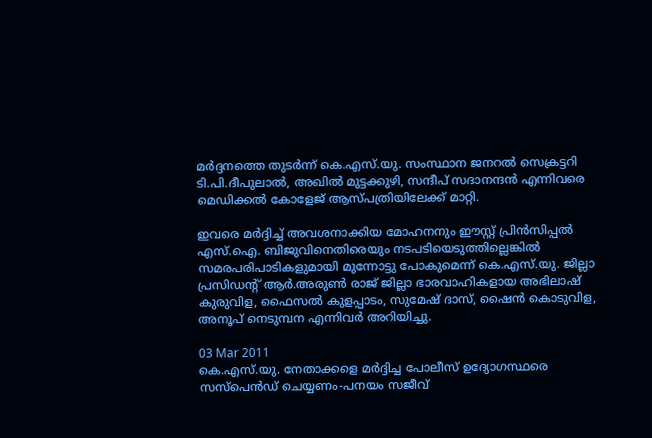മര്‍ദ്ദനത്തെ തുടര്‍ന്ന് കെ.എസ്.യു. സംസ്ഥാന ജനറല്‍ സെക്രട്ടറി ടി.പി.ദീപുലാല്‍, അഖില്‍ മുട്ടക്കുഴി, സന്ദീപ് സദാനന്ദന്‍ എന്നിവരെ മെഡിക്കല്‍ കോളേജ് ആസ്പത്രിയിലേക്ക് മാറ്റി.

ഇവരെ മര്‍ദ്ദിച്ച് അവശനാക്കിയ മോഹനനും ഈസ്റ്റ് പ്രിന്‍സിപ്പല്‍ എസ്.ഐ. ബിജുവിനെതിരെയും നടപടിയെടുത്തില്ലെങ്കില്‍ സമരപരിപാടികളുമായി മുന്നോട്ടു പോകുമെന്ന് കെ.എസ്.യു. ജില്ലാ പ്രസിഡന്റ് ആര്‍.അരുണ്‍ രാജ് ജില്ലാ ഭാരവാഹികളായ അഭിലാഷ് കുരുവിള, ഫൈസല്‍ കുളപ്പാടം, സുമേഷ് ദാസ്, ഷൈന്‍ കൊടുവിള, അനൂപ് നെടുമ്പന എന്നിവര്‍ അറിയിച്ചു.

03 Mar 2011
കെ.എസ്.യു. നേതാക്കളെ മര്‍ദ്ദിച്ച പോലീസ് ഉദ്യോഗസ്ഥരെ സസ്‌പെന്‍ഡ് ചെയ്യണം-പനയം സജീവ്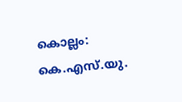കൊല്ലം: കെ.എസ്.യു.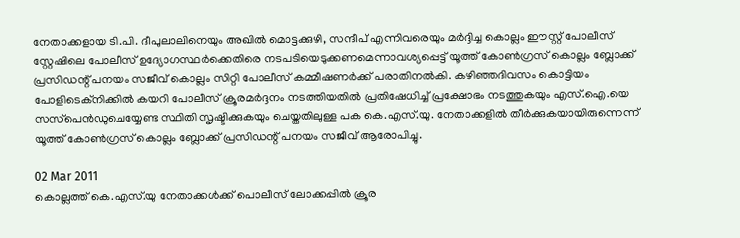നേതാക്കളായ ടി.പി. ദീപുലാലിനെയും അഖില്‍ മൊട്ടക്കുഴി, സന്ദീപ് എന്നിവരെയും മര്‍ദ്ദിച്ച കൊല്ലം ഈസ്റ്റ് പോലീസ് സ്റ്റേഷിലെ പോലീസ് ഉദ്യോഗസ്ഥര്‍ക്കെതിരെ നടപടിയെടുക്കണമെന്നാവശ്യപ്പെട്ട് യൂത്ത് കോണ്‍ഗ്രസ് കൊല്ലം ബ്ലോക്ക് പ്രസിഡന്റ് പനയം സജീവ് കൊല്ലം സിറ്റി പോലീസ് കമ്മീഷണര്‍ക്ക് പരാതിനല്‍കി. കഴിഞ്ഞദിവസം കൊട്ടിയം പോളിടെക്‌നിക്കില്‍ കയറി പോലീസ് ക്രൂരമര്‍ദ്ദനം നടത്തിയതില്‍ പ്രതിഷേധിച്ച് പ്രക്ഷോഭം നടത്തുകയും എസ്.ഐ.യെ സസ്‌പെന്‍ഡുചെയ്യേണ്ട സ്ഥിതി സൃഷ്ടിക്കുകയും ചെയ്തതിലുള്ള പക കെ.എസ്.യു. നേതാക്കളില്‍ തീര്‍ക്കുകയായിരുന്നെന്ന് യൂത്ത് കോണ്‍ഗ്രസ് കൊല്ലം ബ്ലോക്ക് പ്രസിഡന്റ് പനയം സജീവ് ആരോപിച്ചു.

02 Mar 2011
കൊല്ലത്ത് കെ.എസ്.യു നേതാക്കള്‍ക്ക് പൊലീസ് ലോക്കപ്പില്‍ ക്രൂര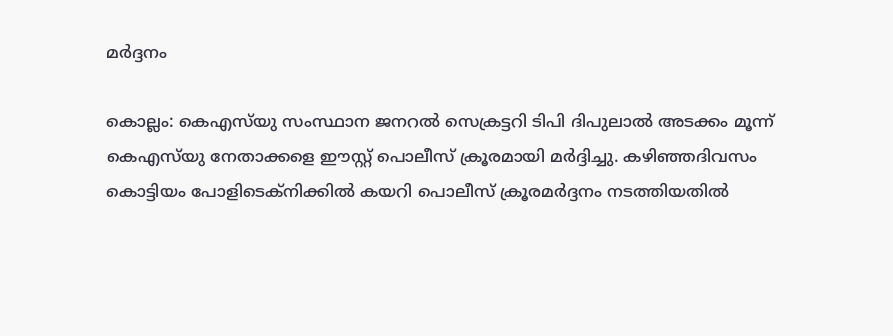മര്‍ദ്ദനം

കൊല്ലം: കെഎസ്‌യു സംസ്ഥാന ജനറല്‍ സെക്രട്ടറി ടിപി ദിപുലാല്‍ അടക്കം മൂന്ന് കെഎസ്‌യു നേതാക്കളെ ഈസ്റ്റ് പൊലീസ് ക്രൂരമായി മര്‍ദ്ദിച്ചു. കഴിഞ്ഞദിവസം കൊട്ടിയം പോളിടെക്‌നിക്കില്‍ കയറി പൊലീസ് ക്രൂരമര്‍ദ്ദനം നടത്തിയതില്‍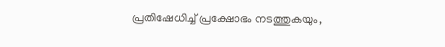പ്രതിഷേധിച്ച് പ്രക്ഷോഭം നടത്തുകയും,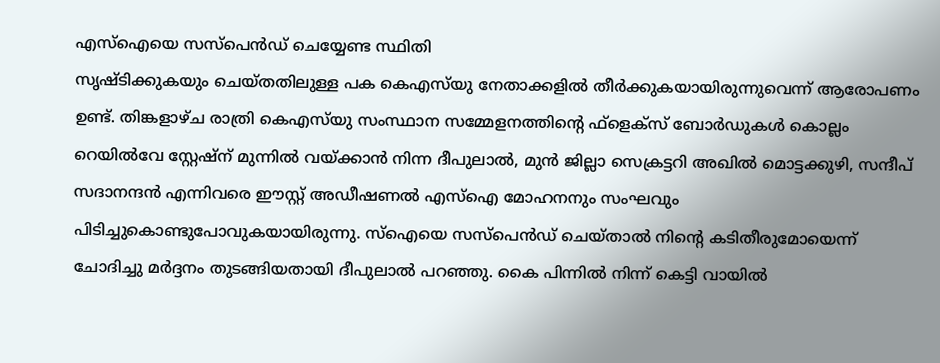എസ്‌ഐയെ സസ്പെന്‍ഡ് ചെയ്യേണ്ട സ്ഥിതി
സൃഷ്ടിക്കുകയും ചെയ്തതിലുള്ള പക കെഎസ്‌യു നേതാക്കളില്‍ തീര്‍ക്കുകയായിരുന്നുവെന്ന് ആരോപണം ഉണ്ട്. തിങ്കളാഴ്ച രാത്രി കെഎസ്‌യു സംസ്ഥാന സമ്മേളനത്തിന്റെ ഫ്‌ളെക്‌സ് ബോര്‍ഡുകള്‍ കൊല്ലം റെയില്‍വേ സ്റ്റേഷ്‌ന് മുന്നില്‍ വയ്ക്കാന്‍ നിന്ന ദീപുലാല്‍, മുന്‍ ജില്ലാ സെക്രട്ടറി അഖില്‍ മൊട്ടക്കുഴി, സന്ദീപ് സദാനന്ദന്‍ എന്നിവരെ ഈസ്റ്റ് അഡീഷണല്‍ എസ്‌ഐ മോഹനനും സംഘവും പിടിച്ചുകൊണ്ടുപോവുകയായിരുന്നു. സ്‌ഐയെ സസ്‌പെന്‍ഡ് ചെയ്താല്‍ നിന്റെ കടിതീരുമോയെന്ന് ചോദിച്ചു മര്‍ദ്ദനം തുടങ്ങിയതായി ദീപുലാല്‍ പറഞ്ഞു. കൈ പിന്നില്‍ നിന്ന് കെട്ടി വായില്‍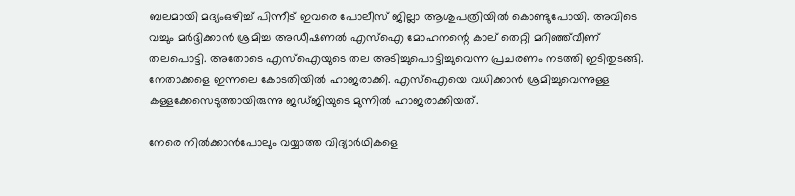ബലമായി മദ്യംഒഴിച്ച് പിന്നീട് ഇവരെ പോലീസ് ജില്ലാ ആശുപത്രിയില്‍ കൊണ്ടുപോയി. അവിടെ വച്ചും മര്‍ദ്ദിക്കാന്‍ ശ്രമിച്ച അഡീഷണല്‍ എസ്‌ഐ മോഹനന്റെ കാല് തെറ്റി മറിഞ്ഞ്‌വീണ് തലപൊട്ടി. അതോടെ എസ്‌ഐയുടെ തല അടിച്ചുപൊട്ടിച്ചുവെന്ന പ്രചരണം നടത്തി ഇടിതുടങ്ങി.
നേതാക്കളെ ഇന്നലെ കോടതിയില്‍ ഹാജരാക്കി. എസ്‌ഐയെ വധിക്കാന്‍ ശ്രമിച്ചുവെന്നുള്ള കള്ളക്കേസെടുത്തായിരുന്നു ജഡ്ജിയുടെ മുന്നില്‍ ഹാജരാക്കിയത്.

നേരെ നില്‍ക്കാന്‍പോലും വയ്യാത്ത വിദ്യാര്‍ഥികളെ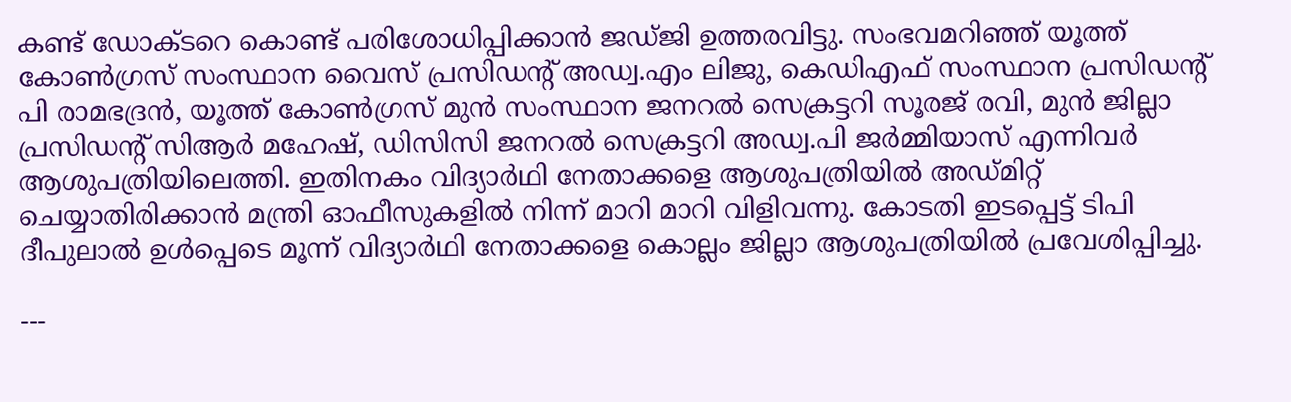കണ്ട് ഡോക്ടറെ കൊണ്ട് പരിശോധിപ്പിക്കാന്‍ ജഡ്ജി ഉത്തരവിട്ടു. സംഭവമറിഞ്ഞ് യൂത്ത് കോണ്‍ഗ്രസ് സംസ്ഥാന വൈസ് പ്രസിഡന്റ് അഡ്വ.എം ലിജു, കെഡിഎഫ് സംസ്ഥാന പ്രസിഡന്റ് പി രാമഭദ്രന്‍, യൂത്ത് കോണ്‍ഗ്രസ് മുന്‍ സംസ്ഥാന ജനറല്‍ സെക്രട്ടറി സൂരജ് രവി, മുന്‍ ജില്ലാ പ്രസിഡന്റ് സിആര്‍ മഹേഷ്, ഡിസിസി ജനറല്‍ സെക്രട്ടറി അഡ്വ.പി ജര്‍മ്മിയാസ് എന്നിവര്‍ ആശുപത്രിയിലെത്തി. ഇതിനകം വിദ്യാര്‍ഥി നേതാക്കളെ ആശുപത്രിയില്‍ അഡ്മിറ്റ് ചെയ്യാതിരിക്കാന്‍ മന്ത്രി ഓഫീസുകളില്‍ നിന്ന് മാറി മാറി വിളിവന്നു. കോടതി ഇടപ്പെട്ട് ടിപി ദീപുലാല്‍ ഉള്‍പ്പെടെ മൂന്ന് വിദ്യാര്‍ഥി നേതാക്കളെ കൊല്ലം ജില്ലാ ആശുപത്രിയില്‍ പ്രവേശിപ്പിച്ചു.

---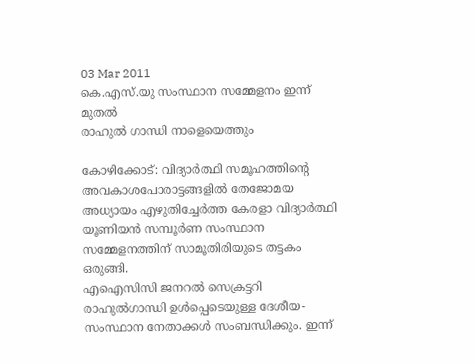03 Mar 2011
കെ.എസ്.യു സംസ്ഥാന സമ്മേളനം ഇന്ന് മുതല്‍
രാഹുല്‍ ഗാന്ധി നാളെയെത്തും

കോഴിക്കോട്: വിദ്യാര്‍ത്ഥി സമൂഹത്തിന്റെ അവകാശപോരാട്ടങ്ങളില്‍ തേജോമയ അധ്യായം എഴുതിച്ചേര്‍ത്ത കേരളാ വിദ്യാര്‍ത്ഥി യൂണിയന്‍ സമ്പൂര്‍ണ സംസ്ഥാന സമ്മേളനത്തിന് സാമൂതിരിയുടെ തട്ടകം ഒരുങ്ങി.
എഐസിസി ജനറല്‍ സെക്രട്ടറി രാഹുല്‍ഗാന്ധി ഉള്‍പ്പെടെയുള്ള ദേശീയ-സംസ്ഥാന നേതാക്കള്‍ സംബന്ധിക്കും. ഇന്ന്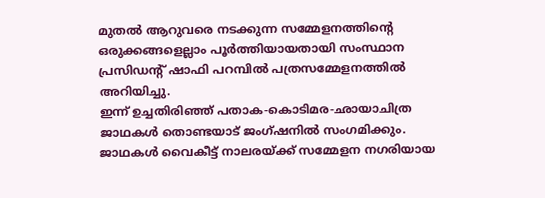മുതല്‍ ആറുവരെ നടക്കുന്ന സമ്മേളനത്തിന്റെ ഒരുക്കങ്ങളെല്ലാം പൂര്‍ത്തിയായതായി സംസ്ഥാന പ്രസിഡന്റ് ഷാഫി പറമ്പില്‍ പത്രസമ്മേളനത്തില്‍ അറിയിച്ചു.
ഇന്ന് ഉച്ചതിരിഞ്ഞ് പതാക-കൊടിമര-ഛായാചിത്ര ജാഥകള്‍ തൊണ്ടയാട് ജംഗ്ഷനില്‍ സംഗമിക്കും. ജാഥകള്‍ വൈകീട്ട് നാലരയ്ക്ക് സമ്മേളന നഗരിയായ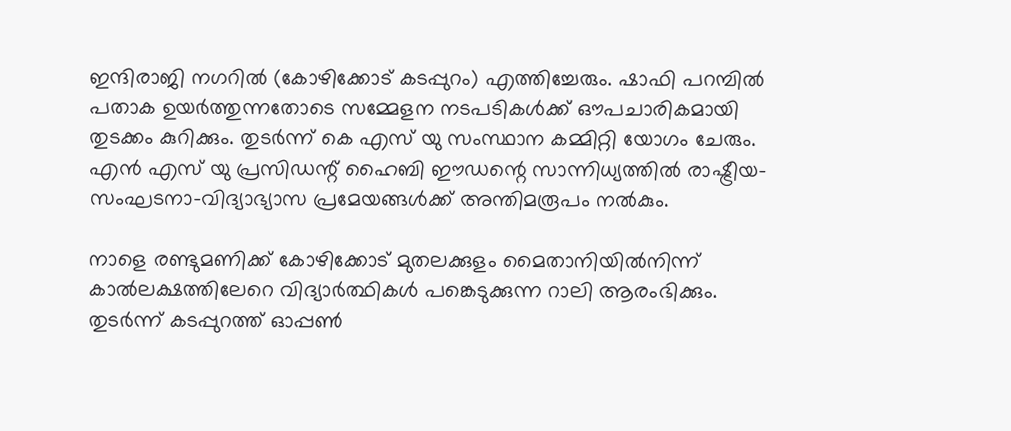ഇന്ദിരാജി നഗറില്‍ (കോഴിക്കോട് കടപ്പുറം) എത്തിച്ചേരും. ഷാഫി പറമ്പില്‍ പതാക ഉയര്‍ത്തുന്നതോടെ സമ്മേളന നടപടികള്‍ക്ക് ഔപചാരികമായി തുടക്കം കുറിക്കും. തുടര്‍ന്ന് കെ എസ് യു സംസ്ഥാന കമ്മിറ്റി യോഗം ചേരും. എന്‍ എസ് യു പ്രസിഡന്റ് ഹൈബി ഈഡന്റെ സാന്നിധ്യത്തില്‍ രാഷ്ട്രീയ-സംഘടനാ-വിദ്യാഭ്യാസ പ്രമേയങ്ങള്‍ക്ക് അന്തിമരൂപം നല്‍കും.

നാളെ രണ്ടുമണിക്ക് കോഴിക്കോട് മുതലക്കുളം മൈതാനിയില്‍നിന്ന് കാല്‍ലക്ഷത്തിലേറെ വിദ്യാര്‍ത്ഥികള്‍ പങ്കെടുക്കുന്ന റാലി ആരംഭിക്കും. തുടര്‍ന്ന് കടപ്പുറത്ത് ഓപ്പണ്‍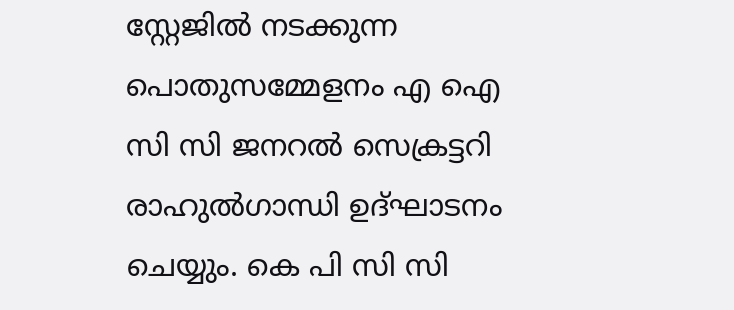സ്റ്റേജില്‍ നടക്കുന്ന പൊതുസമ്മേളനം എ ഐ സി സി ജനറല്‍ സെക്രട്ടറി രാഹുല്‍ഗാന്ധി ഉദ്ഘാടനം ചെയ്യും. കെ പി സി സി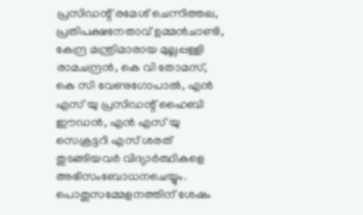പ്രസിഡന്റ് രമേശ് ചെന്നിത്തല, പ്രതിപക്ഷനേതാവ് ഉമ്മന്‍ചാണ്ടി, കേന്ദ്ര മന്ത്രിമാരായ മുല്ലപ്പള്ളി രാമചന്ദ്രന്‍, കെ വി തോമസ്, കെ സി വേണുഗോപാല്‍, എന്‍ എസ് യു പ്രസിഡന്റ് ഹൈബി ഈഡന്‍, എന്‍ എസ് യു സെക്രട്ടറി എസ് ശരത് തുടങ്ങിയവര്‍ വിദ്യാര്‍ത്ഥികളെ അഭിസംബോധനചെയ്യും. പൊതുസമ്മേളനത്തിന് ശേഷം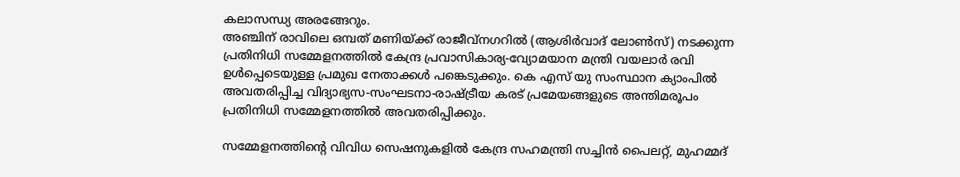കലാസന്ധ്യ അരങ്ങേറും.
അഞ്ചിന് രാവിലെ ഒമ്പത് മണിയ്ക്ക് രാജീവ്‌നഗറില്‍ (ആശിര്‍വാദ് ലോണ്‍സ്) നടക്കുന്ന പ്രതിനിധി സമ്മേളനത്തില്‍ കേന്ദ്ര പ്രവാസികാര്യ-വ്യോമയാന മന്ത്രി വയലാര്‍ രവി ഉള്‍പ്പെടെയുള്ള പ്രമുഖ നേതാക്കള്‍ പങ്കെടുക്കും. കെ എസ് യു സംസ്ഥാന ക്യാംപില്‍ അവതരിപ്പിച്ച വിദ്യാഭ്യസ-സംഘടനാ-രാഷ്ട്രീയ കരട് പ്രമേയങ്ങളുടെ അന്തിമരൂപം പ്രതിനിധി സമ്മേളനത്തില്‍ അവതരിപ്പിക്കും.

സമ്മേളനത്തിന്റെ വിവിധ സെഷനുകളില്‍ കേന്ദ്ര സഹമന്ത്രി സച്ചിന്‍ പൈലറ്റ്, മുഹമ്മദ്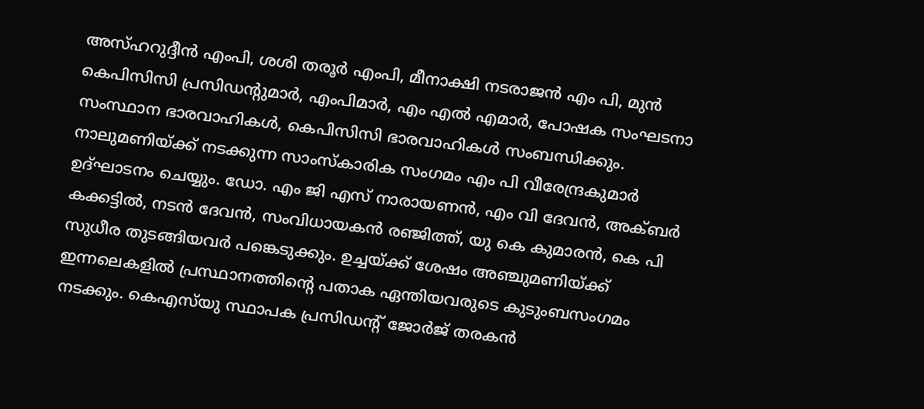അസ്ഹറുദ്ദീന്‍ എംപി, ശശി തരൂര്‍ എംപി, മീനാക്ഷി നടരാജന്‍ എം പി, മുന്‍ കെപിസിസി പ്രസിഡന്റുമാര്‍, എംപിമാര്‍, എം എല്‍ എമാര്‍, പോഷക സംഘടനാ സംസ്ഥാന ഭാരവാഹികള്‍, കെപിസിസി ഭാരവാഹികള്‍ സംബന്ധിക്കും. നാലുമണിയ്ക്ക് നടക്കുന്ന സാംസ്‌കാരിക സംഗമം എം പി വീരേന്ദ്രകുമാര്‍ ഉദ്ഘാടനം ചെയ്യും. ഡോ. എം ജി എസ് നാരായണന്‍, എം വി ദേവന്‍, അക്ബര്‍ കക്കട്ടില്‍, നടന്‍ ദേവന്‍, സംവിധായകന്‍ രഞ്ജിത്ത്, യു കെ കുമാരന്‍, കെ പി സുധീര തുടങ്ങിയവര്‍ പങ്കെടുക്കും. ഉച്ചയ്ക്ക് ശേഷം അഞ്ചുമണിയ്ക്ക് ഇന്നലെകളില്‍ പ്രസ്ഥാനത്തിന്റെ പതാക ഏന്തിയവരുടെ കുടുംബസംഗമം നടക്കും. കെഎസ്‌യു സ്ഥാപക പ്രസിഡന്റ് ജോര്‍ജ് തരകന്‍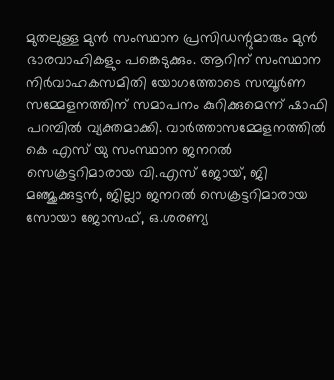മുതലുള്ള മുന്‍ സംസ്ഥാന പ്രസിഡന്റുമാരും മുന്‍ ഭാരവാഹികളും പങ്കെടുക്കും. ആറിന് സംസ്ഥാന നിര്‍വാഹകസമിതി യോഗത്തോടെ സമ്പൂര്‍ണ സമ്മേളനത്തിന് സമാപനം കുറിക്കുമെന്ന് ഷാഫി പറമ്പില്‍ വ്യക്തമാക്കി. വാര്‍ത്താസമ്മേളനത്തില്‍ കെ എസ് യു സംസ്ഥാന ജനറല്‍ സെക്രട്ടറിമാരായ വി.എസ് ജോയ്, ജി മഞ്ജുക്കുട്ടന്‍, ജില്ലാ ജനറല്‍ സെക്രട്ടറിമാരായ സോയാ ജോസഫ്, ഒ.ശരണ്യ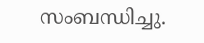സംബന്ധിച്ചു.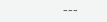---